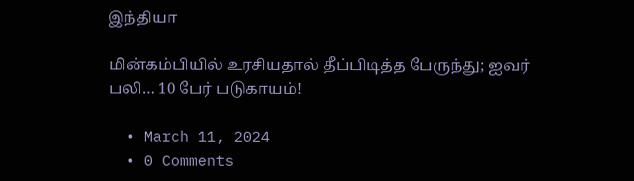இந்தியா

மின்கம்பியில் உரசியதால் தீப்பிடித்த பேருந்து; ஐவர் பலி… 10 பேர் படுகாயம்!

  • March 11, 2024
  • 0 Comments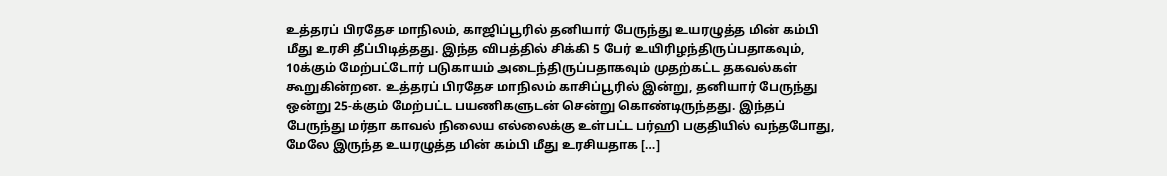உத்தரப் பிரதேச மாநிலம், காஜிப்பூரில் தனியார் பேருந்து உயரழுத்த மின் கம்பி மீது உரசி தீப்பிடித்தது. இந்த விபத்தில் சிக்கி 5 பேர் உயிரிழந்திருப்பதாகவும், 10க்கும் மேற்பட்டோர் படுகாயம் அடைந்திருப்பதாகவும் முதற்கட்ட தகவல்கள் கூறுகின்றன. உத்தரப் பிரதேச மாநிலம் காசிப்பூரில் இன்று, தனியார் பேருந்து ஒன்று 25-க்கும் மேற்பட்ட பயணிகளுடன் சென்று கொண்டிருந்தது. இந்தப் பேருந்து மர்தா காவல் நிலைய எல்லைக்கு உள்பட்ட பர்ஹி பகுதியில் வந்தபோது, மேலே இருந்த உயரழுத்த மின் கம்பி மீது உரசியதாக […]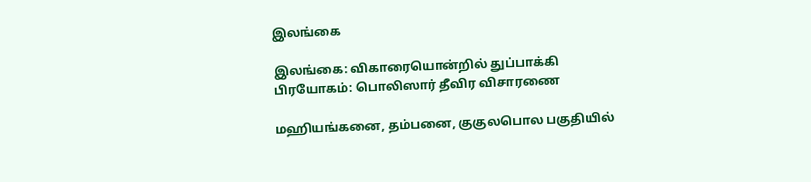இலங்கை

இலங்கை: விகாரையொன்றில் துப்பாக்கி பிரயோகம்: பொலிஸார் தீவிர விசாரணை

மஹியங்கனை, தம்பனை, குகுலபொல பகுதியில்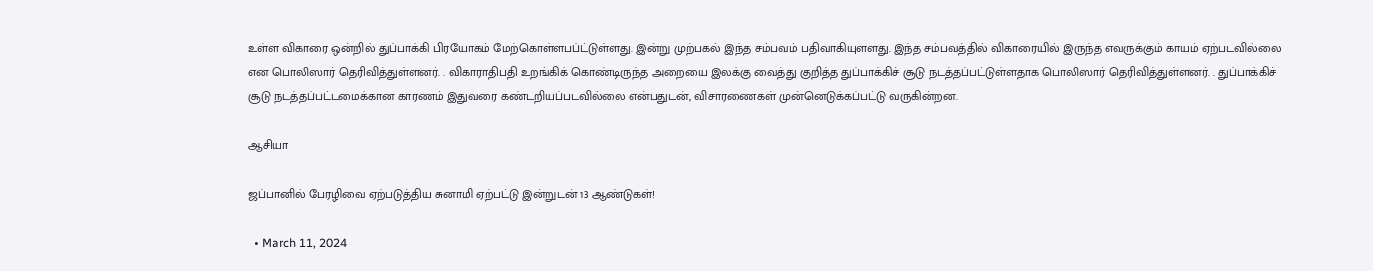உள்ள விகாரை ஒன்றில் துப்பாக்கி பிரயோகம் மேற்கொள்ளபப்ட்டுள்ளது. இன்று முற்பகல் இந்த சம்பவம் பதிவாகியுளளது. இந்த சம்பவத்தில் விகாரையில் இருந்த எவருக்கும் காயம் ஏற்படவில்லை என பொலிஸார் தெரிவித்துள்ளனர். . விகாராதிபதி உறங்கிக் கொண்டிருந்த அறையை இலக்கு வைத்து குறித்த துப்பாக்கிச் சூடு நடத்தப்பட்டுள்ளதாக பொலிஸார் தெரிவித்துள்ளனர். . துப்பாக்கிச் சூடு நடத்தப்பட்டமைக்கான காரணம் இதுவரை கண்டறியப்படவில்லை என்பதுடன், விசாரணைகள் முன்னெடுக்கப்பட்டு வருகின்றன.

ஆசியா

ஜப்பானில் பேரழிவை ஏற்படுத்திய சுனாமி ஏற்பட்டு இன்றுடன் 13 ஆண்டுகள்!

  • March 11, 2024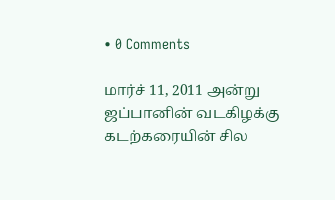• 0 Comments

மார்ச் 11, 2011 அன்று ஜப்பானின் வடகிழக்கு கடற்கரையின் சில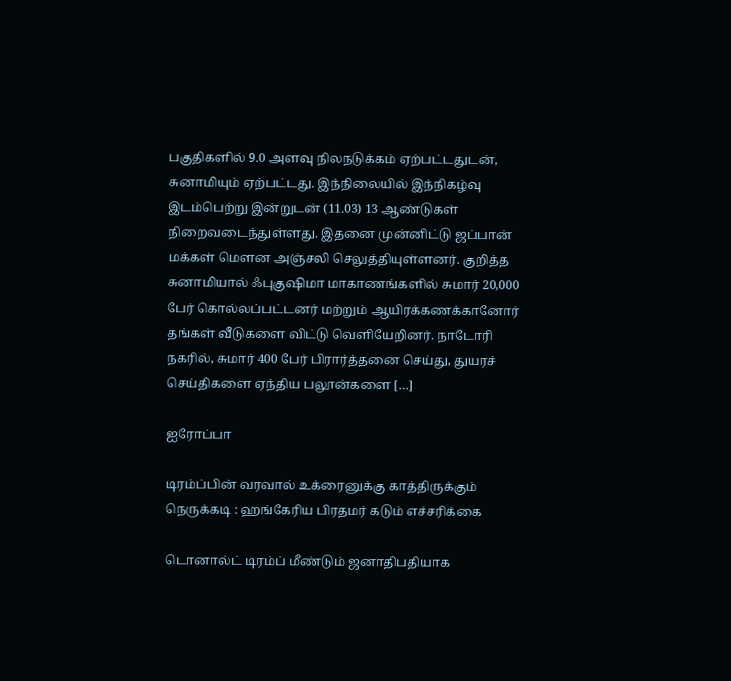பகுதிகளில் 9.0 அளவு நிலநடுக்கம் ஏற்பட்டதுடன், சுனாமியும் ஏற்பட்டது. இந்நிலையில் இந்நிகழ்வு இடம்பெற்று இன்றுடன் (11.03) 13 ஆண்டுகள் நிறைவடைந்துள்ளது. இதனை முன்னிட்டு ஜப்பான் மக்கள் மௌன அஞ்சலி செலுத்தியுள்ளனர். குறித்த சுனாமியால் ஃபுகுஷிமா மாகாணங்களில் சுமார் 20,000 பேர் கொல்லப்பட்டனர் மற்றும் ஆயிரக்கணக்கானோர் தங்கள் வீடுகளை விட்டு வெளியேறினர். நாடோரி நகரில், சுமார் 400 பேர் பிரார்த்தனை செய்து, துயரச் செய்திகளை ஏந்திய பலூன்களை […]

ஐரோப்பா

டிரம்ப்பின் வரவால் உக்ரைனுக்கு காத்திருக்கும் நெருக்கடி : ஹங்கேரிய பிரதமர் கடும் எச்சரிக்கை

டொனால்ட் டிரம்ப் மீண்டும் ஜனாதிபதியாக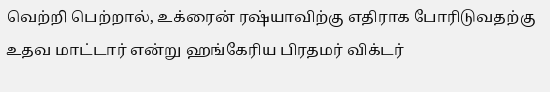வெற்றி பெற்றால், உக்ரைன் ரஷ்யாவிற்கு எதிராக போரிடுவதற்கு உதவ மாட்டார் என்று ஹங்கேரிய பிரதமர் விக்டர்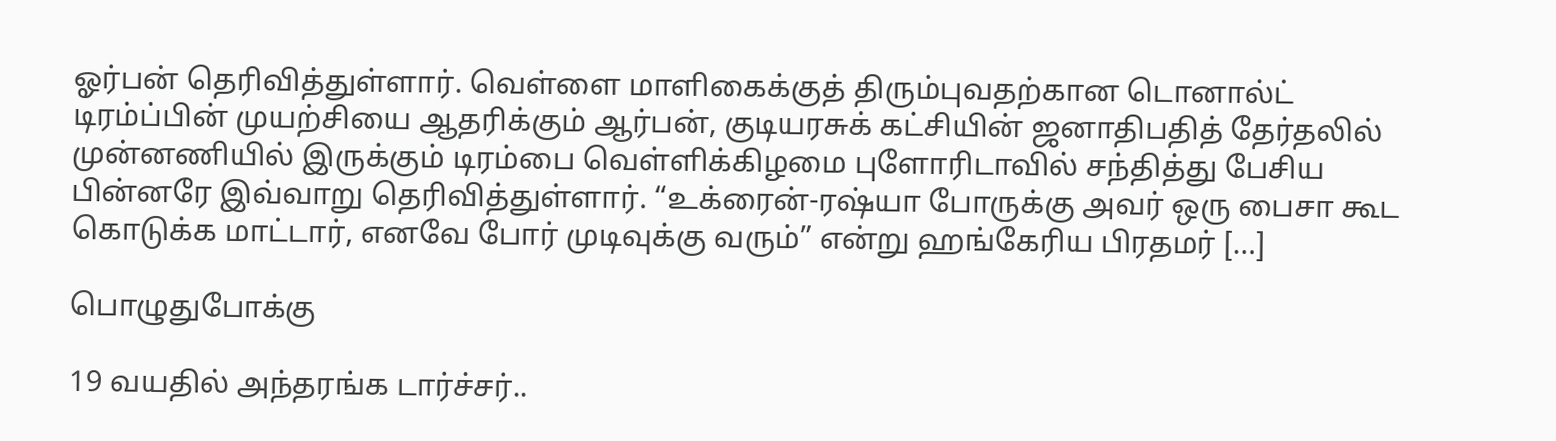ஓர்பன் தெரிவித்துள்ளார். வெள்ளை மாளிகைக்குத் திரும்புவதற்கான டொனால்ட் டிரம்ப்பின் முயற்சியை ஆதரிக்கும் ஆர்பன், குடியரசுக் கட்சியின் ஜனாதிபதித் தேர்தலில் முன்னணியில் இருக்கும் டிரம்பை வெள்ளிக்கிழமை புளோரிடாவில் சந்தித்து பேசிய பின்னரே இவ்வாறு தெரிவித்துள்ளார். “உக்ரைன்-ரஷ்யா போருக்கு அவர் ஒரு பைசா கூட கொடுக்க மாட்டார், எனவே போர் முடிவுக்கு வரும்” என்று ஹங்கேரிய பிரதமர் […]

பொழுதுபோக்கு

19 வயதில் அந்தரங்க டார்ச்சர்..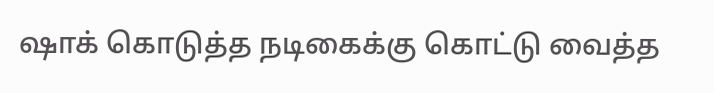ஷாக் கொடுத்த நடிகைக்கு கொட்டு வைத்த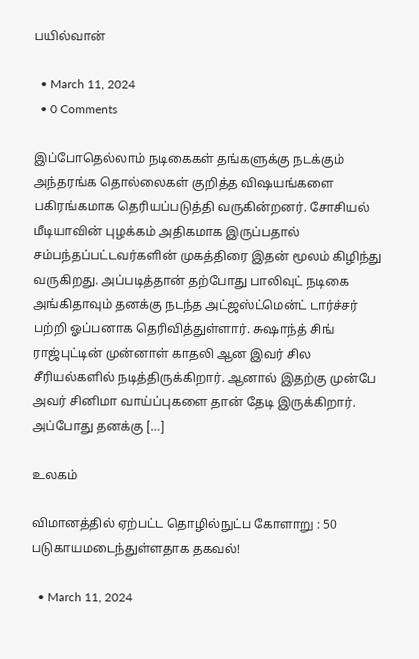பயில்வான்

  • March 11, 2024
  • 0 Comments

இப்போதெல்லாம் நடிகைகள் தங்களுக்கு நடக்கும் அந்தரங்க தொல்லைகள் குறித்த விஷயங்களை பகிரங்கமாக தெரியப்படுத்தி வருகின்றனர். சோசியல் மீடியாவின் புழக்கம் அதிகமாக இருப்பதால் சம்பந்தப்பட்டவர்களின் முகத்திரை இதன் மூலம் கிழிந்து வருகிறது. அப்படித்தான் தற்போது பாலிவுட் நடிகை அங்கிதாவும் தனக்கு நடந்த அட்ஜஸ்ட்மென்ட் டார்ச்சர் பற்றி ஓப்பனாக தெரிவித்துள்ளார். சுஷாந்த் சிங் ராஜ்புட்டின் முன்னாள் காதலி ஆன இவர் சில சீரியல்களில் நடித்திருக்கிறார். ஆனால் இதற்கு முன்பே அவர் சினிமா வாய்ப்புகளை தான் தேடி இருக்கிறார். அப்போது தனக்கு […]

உலகம்

விமானத்தில் ஏற்பட்ட தொழில்நுட்ப கோளாறு : 50 படுகாயமடைந்துள்ளதாக தகவல்!

  • March 11, 2024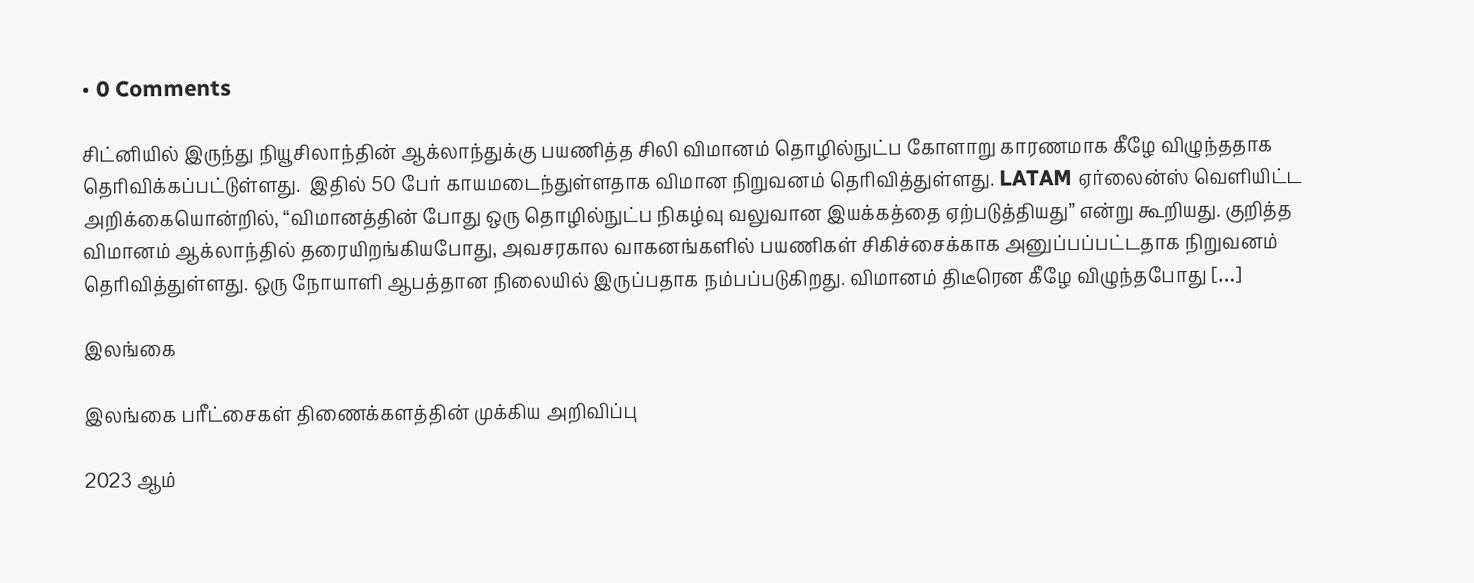• 0 Comments

சிட்னியில் இருந்து நியூசிலாந்தின் ஆக்லாந்துக்கு பயணித்த சிலி விமானம் தொழில்நுட்ப கோளாறு காரணமாக கீழே விழுந்ததாக தெரிவிக்கப்பட்டுள்ளது.  இதில் 50 பேர் காயமடைந்துள்ளதாக விமான நிறுவனம் தெரிவித்துள்ளது. LATAM ஏர்லைன்ஸ் வெளியிட்ட அறிக்கையொன்றில், “விமானத்தின் போது ஒரு தொழில்நுட்ப நிகழ்வு வலுவான இயக்கத்தை ஏற்படுத்தியது” என்று கூறியது. குறித்த விமானம் ஆக்லாந்தில் தரையிறங்கியபோது, அவசரகால வாகனங்களில் பயணிகள் சிகிச்சைக்காக அனுப்பப்பட்டதாக நிறுவனம் தெரிவித்துள்ளது. ஒரு நோயாளி ஆபத்தான நிலையில் இருப்பதாக நம்பப்படுகிறது. விமானம் திடீரென கீழே விழுந்தபோது […]

இலங்கை

இலங்கை பரீட்சைகள் திணைக்களத்தின் முக்கிய அறிவிப்பு

2023 ஆம்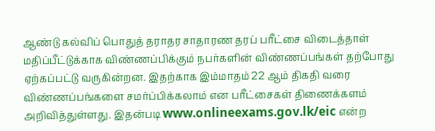ஆண்டு கல்விப் பொதுத் தராதர சாதாரண தரப் பரீட்சை விடைத்தாள் மதிப்பீட்டுக்காக விண்ணப்பிக்கும் நபர்களின் விண்ணப்பங்கள் தற்போது ஏற்கப்பட்டு வருகின்றன. இதற்காக இம்மாதம் 22 ஆம் திகதி வரை விண்ணப்பங்களை சமர்ப்பிக்கலாம் என பரீட்சைகள் திணைக்களம் அறிவித்துள்ளது. இதன்படி www.onlineexams.gov.lk/eic என்ற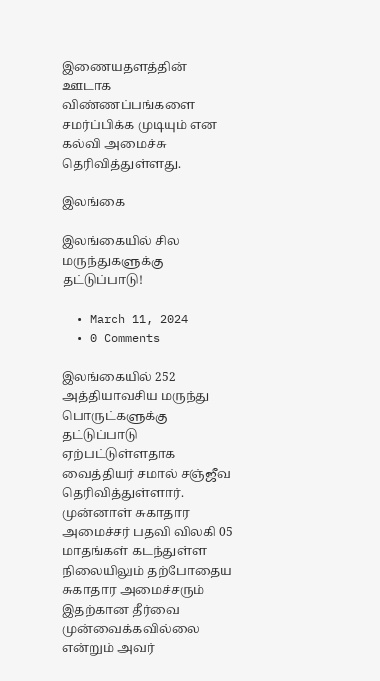இணையதளத்தின் ஊடாக விண்ணப்பங்களை சமர்ப்பிக்க முடியும் என கல்வி அமைச்சு தெரிவித்துள்ளது.

இலங்கை

இலங்கையில் சில மருந்துகளுக்கு தட்டுப்பாடு!

  • March 11, 2024
  • 0 Comments

இலங்கையில் 252 அத்தியாவசிய மருந்து பொருட்களுக்கு தட்டுப்பாடு ஏற்பட்டுள்ளதாக வைத்தியர் சமால் சஞ்ஜீவ தெரிவித்துள்ளார். முன்னாள் சுகாதார அமைச்சர் பதவி விலகி 05 மாதங்கள் கடந்துள்ள நிலையிலும் தற்போதைய சுகாதார அமைச்சரும் இதற்கான தீர்வை முன்வைக்கவில்லை என்றும் அவர்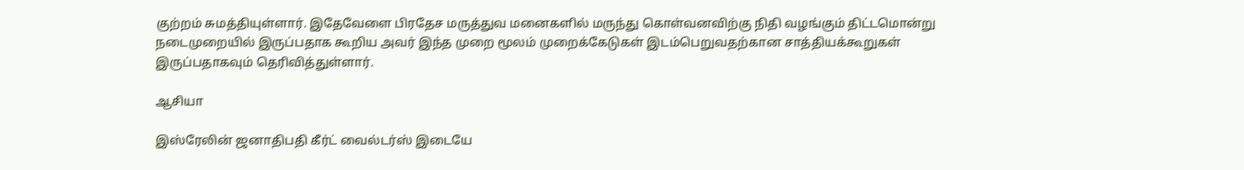குற்றம் சுமத்தியுள்ளார். இதேவேளை பிரதேச மருத்துவ மனைகளில் மருந்து கொள்வனவிற்கு நிதி வழங்கும் திட்டமொன்று நடைமுறையில் இருப்பதாக கூறிய அவர் இந்த முறை மூலம் முறைக்கேடுகள் இடம்பெறுவதற்கான சாத்தியக்கூறுகள் இருப்பதாகவும் தெரிவித்துள்ளார்.

ஆசியா

இஸ்ரேலின் ஜனாதிபதி கீர்ட் வைல்டர்ஸ் இடையே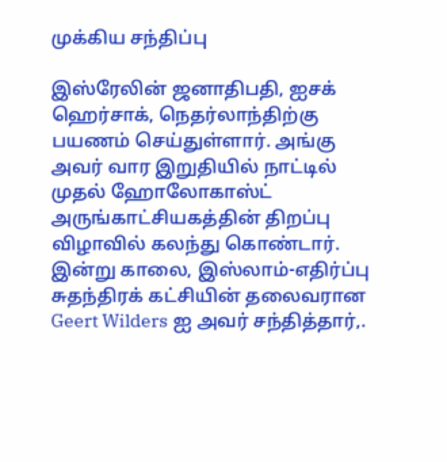முக்கிய சந்திப்பு

இஸ்ரேலின் ஜனாதிபதி, ஐசக் ஹெர்சாக், நெதர்லாந்திற்கு பயணம் செய்துள்ளார். அங்கு அவர் வார இறுதியில் நாட்டில் முதல் ஹோலோகாஸ்ட் அருங்காட்சியகத்தின் திறப்பு விழாவில் கலந்து கொண்டார். இன்று காலை, இஸ்லாம்-எதிர்ப்பு சுதந்திரக் கட்சியின் தலைவரான Geert Wilders ஐ அவர் சந்தித்தார்,.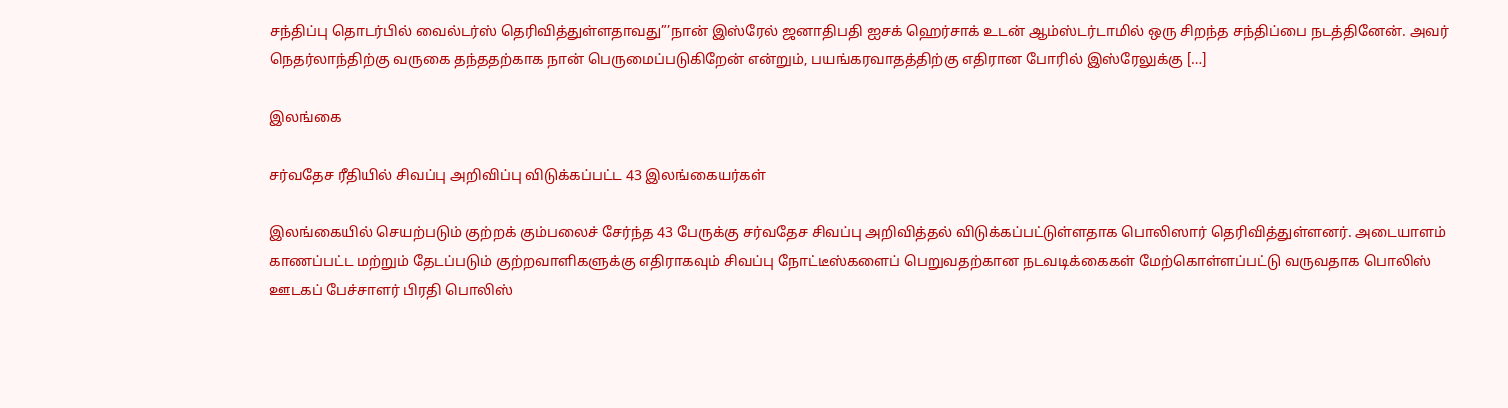சந்திப்பு தொடர்பில் வைல்டர்ஸ் தெரிவித்துள்ளதாவது”’நான் இஸ்ரேல் ஜனாதிபதி ஐசக் ஹெர்சாக் உடன் ஆம்ஸ்டர்டாமில் ஒரு சிறந்த சந்திப்பை நடத்தினேன். அவர் நெதர்லாந்திற்கு வருகை தந்ததற்காக நான் பெருமைப்படுகிறேன் என்றும், பயங்கரவாதத்திற்கு எதிரான போரில் இஸ்ரேலுக்கு […]

இலங்கை

சர்வதேச ரீதியில் சிவப்பு அறிவிப்பு விடுக்கப்பட்ட 43 இலங்கையர்கள்

இலங்கையில் செயற்படும் குற்றக் கும்பலைச் சேர்ந்த 43 பேருக்கு சர்வதேச சிவப்பு அறிவித்தல் விடுக்கப்பட்டுள்ளதாக பொலிஸார் தெரிவித்துள்ளனர். அடையாளம் காணப்பட்ட மற்றும் தேடப்படும் குற்றவாளிகளுக்கு எதிராகவும் சிவப்பு நோட்டீஸ்களைப் பெறுவதற்கான நடவடிக்கைகள் மேற்கொள்ளப்பட்டு வருவதாக பொலிஸ் ஊடகப் பேச்சாளர் பிரதி பொலிஸ்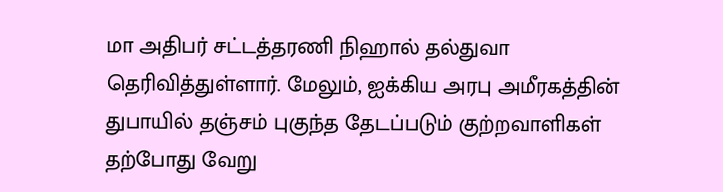மா அதிபர் சட்டத்தரணி நிஹால் தல்துவா தெரிவித்துள்ளார். மேலும், ஐக்கிய அரபு அமீரகத்தின் துபாயில் தஞ்சம் புகுந்த தேடப்படும் குற்றவாளிகள் தற்போது வேறு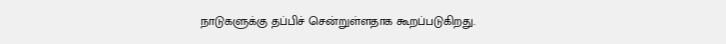நாடுகளுக்கு தப்பிச் சென்றுள்ளதாக கூறப்படுகிறது.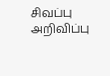சிவப்பு அறிவிப்பு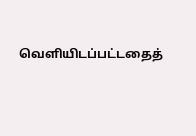வெளியிடப்பட்டதைத்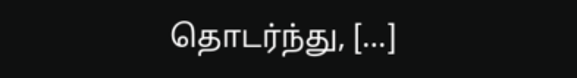தொடர்ந்து, […]